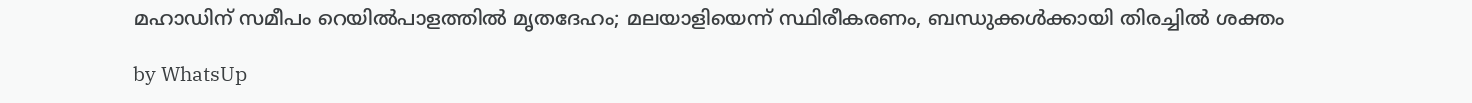മഹാഡിന് സമീപം റെയിൽപാളത്തിൽ മൃതദേഹം; മലയാളിയെന്ന് സ്ഥിരീകരണം, ബന്ധുക്കൾക്കായി തിരച്ചിൽ ശക്തം

by WhatsUp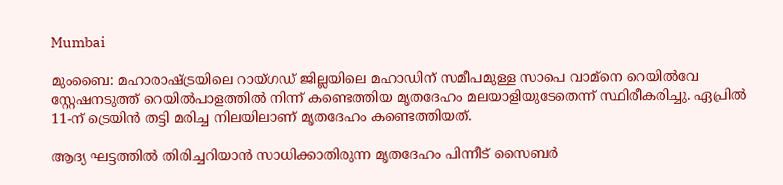Mumbai

മുംബൈ: മഹാരാഷ്ട്രയിലെ റായ്ഗഡ് ജില്ലയിലെ മഹാഡിന് സമീപമുള്ള സാപെ വാമ്നെ റെയിൽവേ സ്റ്റേഷനടുത്ത് റെയിൽപാളത്തിൽ നിന്ന് കണ്ടെത്തിയ മൃതദേഹം മലയാളിയുടേതെന്ന് സ്ഥിരീകരിച്ചു. ഏപ്രിൽ 11-ന് ട്രെയിൻ തട്ടി മരിച്ച നിലയിലാണ് മൃതദേഹം കണ്ടെത്തിയത്.

ആദ്യ ഘട്ടത്തിൽ തിരിച്ചറിയാൻ സാധിക്കാതിരുന്ന മൃതദേഹം പിന്നീട് സൈബർ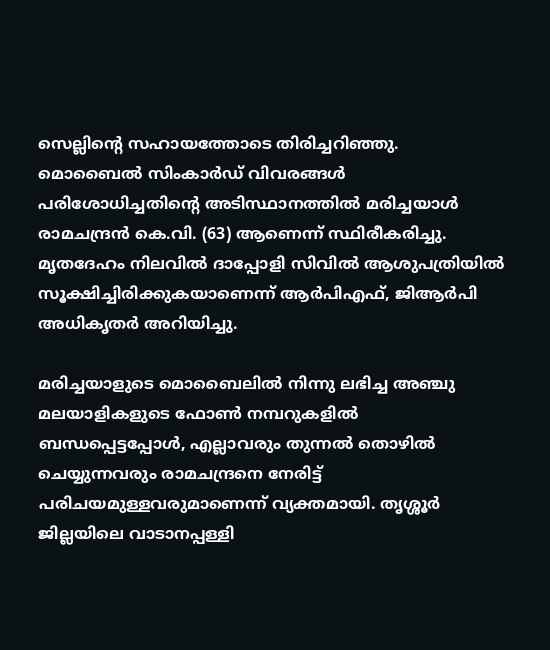സെല്ലിന്റെ സഹായത്തോടെ തിരിച്ചറിഞ്ഞു. മൊബൈൽ സിംകാർഡ് വിവരങ്ങൾ പരിശോധിച്ചതിന്റെ അടിസ്ഥാനത്തിൽ മരിച്ചയാൾ രാമചന്ദ്രൻ കെ.വി. (63) ആണെന്ന് സ്ഥിരീകരിച്ചു. മൃതദേഹം നിലവിൽ ദാപ്പോളി സിവിൽ ആശുപത്രിയിൽ സൂക്ഷിച്ചിരിക്കുകയാണെന്ന് ആർപിഎഫ്, ജിആർപി അധികൃതർ അറിയിച്ചു.

മരിച്ചയാളുടെ മൊബൈലിൽ നിന്നു ലഭിച്ച അഞ്ചു മലയാളികളുടെ ഫോൺ നമ്പറുകളിൽ ബന്ധപ്പെട്ടപ്പോൾ, എല്ലാവരും തുന്നൽ തൊഴിൽ ചെയ്യുന്നവരും രാമചന്ദ്രനെ നേരിട്ട് പരിചയമുള്ളവരുമാണെന്ന് വ്യക്തമായി. തൃശ്ശൂർ ജില്ലയിലെ വാടാനപ്പള്ളി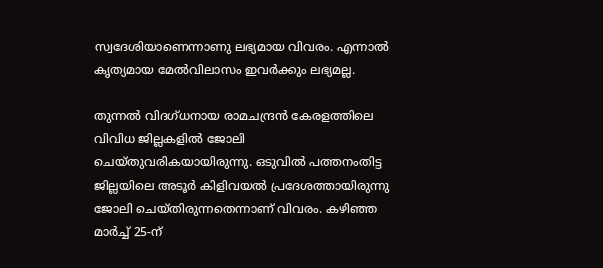സ്വദേശിയാണെന്നാണു ലഭ്യമായ വിവരം. എന്നാൽ കൃത്യമായ മേൽവിലാസം ഇവർക്കും ലഭ്യമല്ല.

തുന്നൽ വിദഗ്ധനായ രാമചന്ദ്രൻ കേരളത്തിലെ വിവിധ ജില്ലകളിൽ ജോലി ചെയ്തുവരികയായിരുന്നു. ഒടുവിൽ പത്തനംതിട്ട ജില്ലയിലെ അടൂർ കിളിവയൽ പ്രദേശത്തായിരുന്നു ജോലി ചെയ്തിരുന്നതെന്നാണ് വിവരം. കഴിഞ്ഞ മാർച്ച് 25-ന്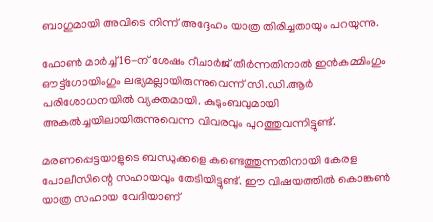ബാഗുമായി അവിടെ നിന്ന് അദ്ദേഹം യാത്ര തിരിച്ചതായും പറയുന്നു.

ഫോൺ മാർച്ച് 16-ന് ശേഷം റീചാർജ് തീർന്നതിനാൽ ഇൻകമ്മിംഗും ഔട്ട്‌ഗോയിംഗും ലഭ്യമല്ലായിരുന്നുവെന്ന് സി.ഡി.ആർ പരിശോധനയിൽ വ്യക്തമായി. കുടുംബവുമായി അകൽച്ചയിലായിരുന്നുവെന്ന വിവരവും പുറത്തുവന്നിട്ടുണ്ട്.

മരണപ്പെട്ടയാളുടെ ബന്ധുക്കളെ കണ്ടെത്തുന്നതിനായി കേരള പോലീസിന്റെ സഹായവും തേടിയിട്ടുണ്ട്. ഈ വിഷയത്തിൽ കൊങ്കൺ യാത്ര സഹായ വേദിയാണ്‌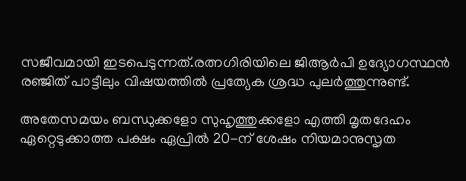സജീവമായി ഇടപെടുന്നത്.രത്നഗിരിയിലെ ജിആർപി ഉദ്യോഗസ്ഥൻ രഞ്ജിത് പാട്ടീലും വിഷയത്തിൽ പ്രത്യേക ശ്രദ്ധ പുലർത്തുന്നുണ്ട്.

അതേസമയം ബന്ധുക്കളോ സുഹൃത്തുക്കളോ എത്തി മൃതദേഹം ഏറ്റെടുക്കാത്ത പക്ഷം ഏപ്രിൽ 20-ന് ശേഷം നിയമാനുസൃത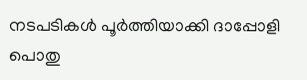നടപടികൾ പൂർത്തിയാക്കി ദാപ്പോളി പൊതു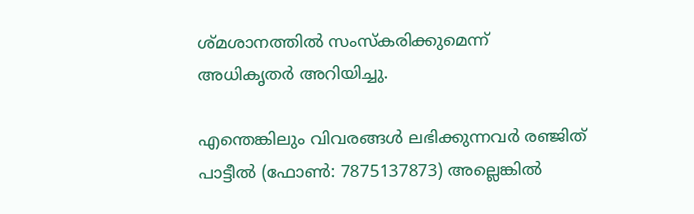ശ്മശാനത്തിൽ സംസ്കരിക്കുമെന്ന് അധികൃതർ അറിയിച്ചു.

എന്തെങ്കിലും വിവരങ്ങൾ ലഭിക്കുന്നവർ രഞ്ജിത് പാട്ടീൽ (ഫോൺ: 7875137873) അല്ലെങ്കിൽ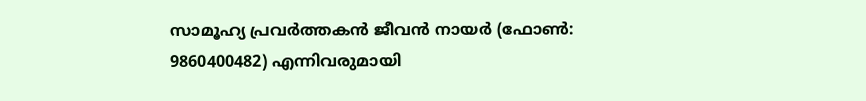സാമൂഹ്യ പ്രവർത്തകൻ ജീവൻ നായർ (ഫോൺ: 9860400482) എന്നിവരുമായി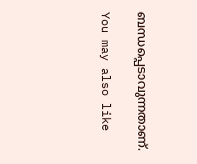ബന്ധപ്പെടാവുന്നതാണ്.

You may also like